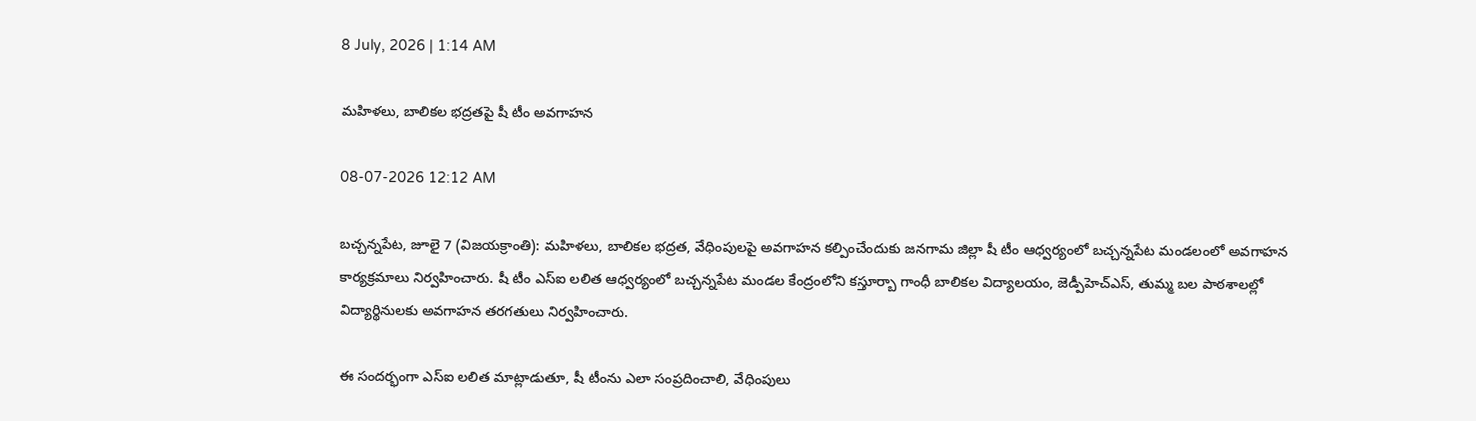8 July, 2026 | 1:14 AM

మహిళలు, బాలికల భద్రతపై షీ టీం అవగాహన

08-07-2026 12:12 AM

బచ్చన్నపేట, జూలై 7 (విజయక్రాంతి): మహిళలు, బాలికల భద్రత, వేధింపులపై అవగాహన కల్పించేందుకు జనగామ జిల్లా షీ టీం ఆధ్వర్యంలో బచ్చన్నపేట మండలంలో అవగాహన కార్యక్రమాలు నిర్వహించారు. షీ టీం ఎస్‌ఐ లలిత ఆధ్వర్యంలో బచ్చన్నపేట మండల కేంద్రంలోని కస్తూర్బా గాంధీ బాలికల విద్యాలయం, జెడ్పీహెచ్‌ఎస్, తుమ్మ బల పాఠశాలల్లో విద్యార్థినులకు అవగాహన తరగతులు నిర్వహించారు.

ఈ సందర్భంగా ఎస్‌ఐ లలిత మాట్లాడుతూ, షీ టీంను ఎలా సంప్రదించాలి, వేధింపులు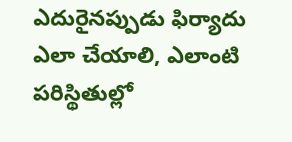ఎదురైనప్పుడు ఫిర్యాదు ఎలా చేయాలి, ఎలాంటి పరిస్థితుల్లో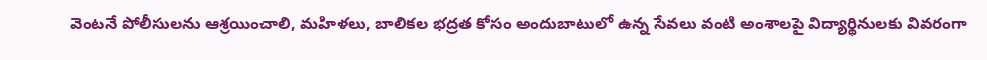వెంటనే పోలీసులను ఆశ్రయించాలి, మహిళలు, బాలికల భద్రత కోసం అందుబాటులో ఉన్న సేవలు వంటి అంశాలపై విద్యార్థినులకు వివరంగా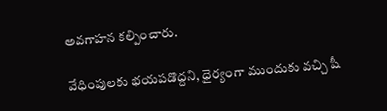అవగాహన కల్పించారు.

వేధింపులకు భయపడొద్దని, ధైర్యంగా ముందుకు వచ్చి షీ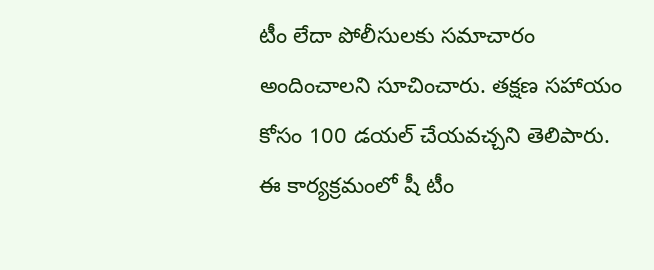టీం లేదా పోలీసులకు సమాచారం అందించాలని సూచించారు. తక్షణ సహాయం కోసం 100 డయల్ చేయవచ్చని తెలిపారు. ఈ కార్యక్రమంలో షీ టీం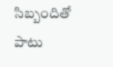సిబ్బందితో పాటు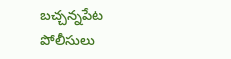బచ్చన్నపేట పోలీసులు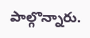పాల్గొన్నారు.